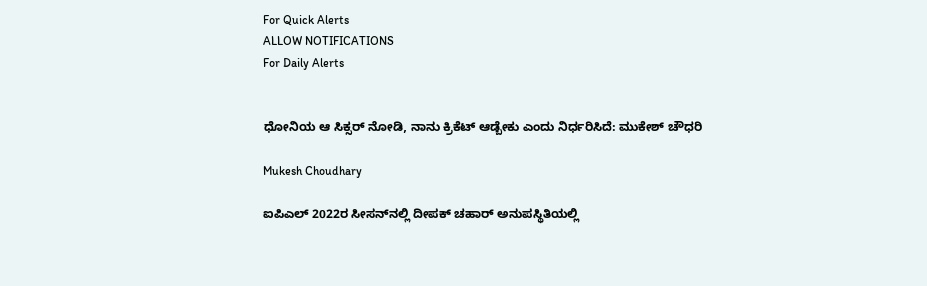For Quick Alerts
ALLOW NOTIFICATIONS
For Daily Alerts


ಧೋನಿಯ ಆ ಸಿಕ್ಸರ್‌ ನೋಡಿ, ನಾನು ಕ್ರಿಕೆಟ್ ಆಡ್ಬೇಕು ಎಂದು ನಿರ್ಧರಿಸಿದೆ: ಮುಕೇಶ್ ಚೌಧರಿ

Mukesh Choudhary

ಐಪಿಎಲ್ 2022ರ ಸೀಸನ್‌ನಲ್ಲಿ ದೀಪಕ್ ಚಹಾರ್ ಅನುಪಸ್ಥಿತಿಯಲ್ಲಿ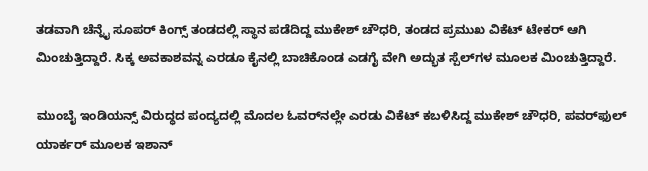ತಡವಾಗಿ ಚೆನ್ನೈ ಸೂಪರ್ ಕಿಂಗ್ಸ್‌ ತಂಡದಲ್ಲಿ ಸ್ಥಾನ ಪಡೆದಿದ್ದ ಮುಕೇಶ್ ಚೌಧರಿ, ತಂಡದ ಪ್ರಮುಖ ವಿಕೆಟ್ ಟೇಕರ್ ಆಗಿ ಮಿಂಚುತ್ತಿದ್ದಾರೆ. ಸಿಕ್ಕ ಅವಕಾಶವನ್ನ ಎರಡೂ ಕೈನಲ್ಲಿ ಬಾಚಿಕೊಂಡ ಎಡಗೈ ವೇಗಿ ಅದ್ಭುತ ಸ್ಪೆಲ್‌ಗಳ ಮೂಲಕ ಮಿಂಚುತ್ತಿದ್ದಾರೆ.

ಮುಂಬೈ ಇಂಡಿಯನ್ಸ್ ವಿರುದ್ಧದ ಪಂದ್ಯದಲ್ಲಿ ಮೊದಲ ಓವರ್‌ನಲ್ಲೇ ಎರಡು ವಿಕೆಟ್ ಕಬಳಿಸಿದ್ದ ಮುಕೇಶ್ ಚೌಧರಿ, ಪವರ್‌ಫುಲ್ ಯಾರ್ಕರ್ ಮೂಲಕ ಇಶಾನ್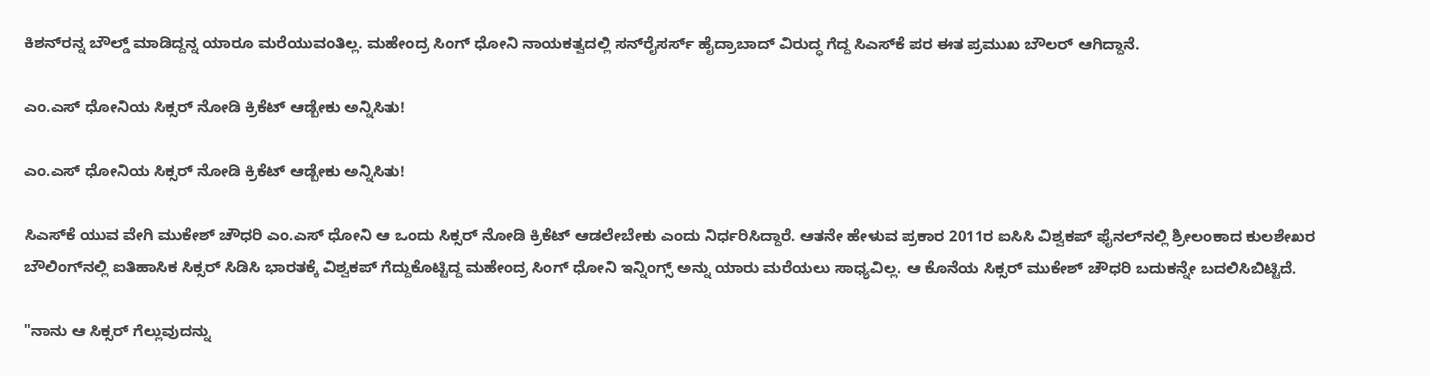ಕಿಶನ್‌ರನ್ನ ಬೌಲ್ಡ್‌ ಮಾಡಿದ್ದನ್ನ ಯಾರೂ ಮರೆಯುವಂತಿಲ್ಲ. ಮಹೇಂದ್ರ ಸಿಂಗ್ ಧೋನಿ ನಾಯಕತ್ವದಲ್ಲಿ ಸನ್‌ರೈಸರ್ಸ್‌ ಹೈದ್ರಾಬಾದ್ ವಿರುದ್ಧ ಗೆದ್ದ ಸಿಎಸ್‌ಕೆ ಪರ ಈತ ಪ್ರಮುಖ ಬೌಲರ್ ಆಗಿದ್ದಾನೆ.

ಎಂ.ಎಸ್ ಧೋನಿಯ ಸಿಕ್ಸರ್ ನೋಡಿ ಕ್ರಿಕೆಟ್ ಆಡ್ಬೇಕು ಅನ್ನಿಸಿತು!

ಎಂ.ಎಸ್ ಧೋನಿಯ ಸಿಕ್ಸರ್ ನೋಡಿ ಕ್ರಿಕೆಟ್ ಆಡ್ಬೇಕು ಅನ್ನಿಸಿತು!

ಸಿಎಸ್‌ಕೆ ಯುವ ವೇಗಿ ಮುಕೇಶ್ ಚೌಧರಿ ಎಂ.ಎಸ್ ಧೋನಿ ಆ ಒಂದು ಸಿಕ್ಸರ್ ನೋಡಿ ಕ್ರಿಕೆಟ್ ಆಡಲೇಬೇಕು ಎಂದು ನಿರ್ಧರಿಸಿದ್ದಾರೆ. ಆತನೇ ಹೇಳುವ ಪ್ರಕಾರ 2011ರ ಐಸಿಸಿ ವಿಶ್ವಕಪ್ ಫೈನಲ್‌ನಲ್ಲಿ ಶ್ರೀಲಂಕಾದ ಕುಲಶೇಖರ ಬೌಲಿಂಗ್‌ನಲ್ಲಿ ಐತಿಹಾಸಿಕ ಸಿಕ್ಸರ್ ಸಿಡಿಸಿ ಭಾರತಕ್ಕೆ ವಿಶ್ವಕಪ್‌ ಗೆದ್ದುಕೊಟ್ಟಿದ್ದ ಮಹೇಂದ್ರ ಸಿಂಗ್‌ ಧೋನಿ ಇನ್ನಿಂಗ್ಸ್‌ ಅನ್ನು ಯಾರು ಮರೆಯಲು ಸಾಧ್ಯವಿಲ್ಲ. ಆ ಕೊನೆಯ ಸಿಕ್ಸರ್‌ ಮುಕೇಶ್ ಚೌಧರಿ ಬದುಕನ್ನೇ ಬದಲಿಸಿಬಿಟ್ಟಿದೆ.

"ನಾನು ಆ ಸಿಕ್ಸರ್ ಗೆಲ್ಲುವುದನ್ನು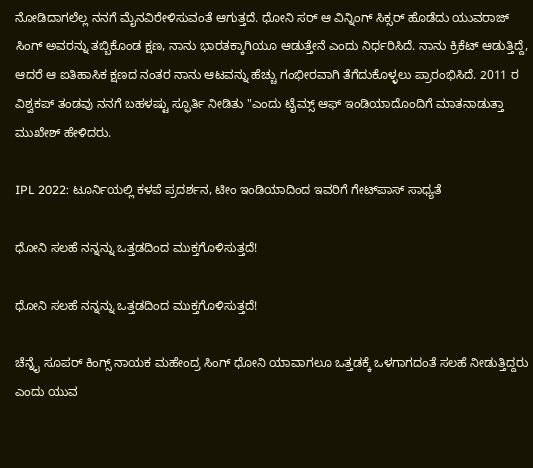ನೋಡಿದಾಗಲೆಲ್ಲ ನನಗೆ ಮೈನವಿರೇಳಿಸುವಂತೆ ಆಗುತ್ತದೆ. ಧೋನಿ ಸರ್ ಆ ವಿನ್ನಿಂಗ್ ಸಿಕ್ಸರ್ ಹೊಡೆದು ಯುವರಾಜ್ ಸಿಂಗ್ ಅವರನ್ನು ತಬ್ಬಿಕೊಂಡ ಕ್ಷಣ, ನಾನು ಭಾರತಕ್ಕಾಗಿಯೂ ಆಡುತ್ತೇನೆ ಎಂದು ನಿರ್ಧರಿಸಿದೆ. ನಾನು ಕ್ರಿಕೆಟ್ ಆಡುತ್ತಿದ್ದೆ, ಆದರೆ ಆ ಐತಿಹಾಸಿಕ ಕ್ಷಣದ ನಂತರ ನಾನು ಆಟವನ್ನು ಹೆಚ್ಚು ಗಂಭೀರವಾಗಿ ತೆಗೆದುಕೊಳ್ಳಲು ಪ್ರಾರಂಭಿಸಿದೆ. 2011 ರ ವಿಶ್ವಕಪ್ ತಂಡವು ನನಗೆ ಬಹಳಷ್ಟು ಸ್ಫೂರ್ತಿ ನೀಡಿತು "ಎಂದು ಟೈಮ್ಸ್ ಆಫ್ ಇಂಡಿಯಾದೊಂದಿಗೆ ಮಾತನಾಡುತ್ತಾ ಮುಖೇಶ್ ಹೇಳಿದರು.

IPL 2022: ಟೂರ್ನಿಯಲ್ಲಿ ಕಳಪೆ ಪ್ರದರ್ಶನ, ಟೀಂ ಇಂಡಿಯಾದಿಂದ ಇವರಿಗೆ ಗೇಟ್‌ಪಾಸ್ ಸಾಧ್ಯತೆ

ಧೋನಿ ಸಲಹೆ ನನ್ನನ್ನು ಒತ್ತಡದಿಂದ ಮುಕ್ತಗೊಳಿಸುತ್ತದೆ!

ಧೋನಿ ಸಲಹೆ ನನ್ನನ್ನು ಒತ್ತಡದಿಂದ ಮುಕ್ತಗೊಳಿಸುತ್ತದೆ!

ಚೆನ್ನೈ ಸೂಪರ್ ಕಿಂಗ್ಸ್ ನಾಯಕ ಮಹೇಂದ್ರ ಸಿಂಗ್ ಧೋನಿ ಯಾವಾಗಲೂ ಒತ್ತಡಕ್ಕೆ ಒಳಗಾಗದಂತೆ ಸಲಹೆ ನೀಡುತ್ತಿದ್ದರು ಎಂದು ಯುವ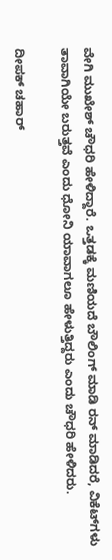ವೇಗಿ ಮುಖೇಶ್ ಚೌಧರಿ ಹೇಳಿದ್ದಾರೆ. ಒತ್ತಡಕ್ಕೆ ಮಣಿಯದೆ ಬೌಲಿಂಗ್ ಮಾಡಿ ರನ್ ಮಾಡಿದರೆ, ವಿಕೆಟ್‌ಗಳು ತಾವಾಗಿಯೇ ಬರುತ್ತವೆ ಎಂದು ಧೋನಿ ಯಾವಾಗಲೂ ಹೇಳುತ್ತಿದ್ದರು ಎಂದು ಚೌಧರಿ ಹೇಳಿದರು.

ದೀಪಕ್ ಚಹಾರ್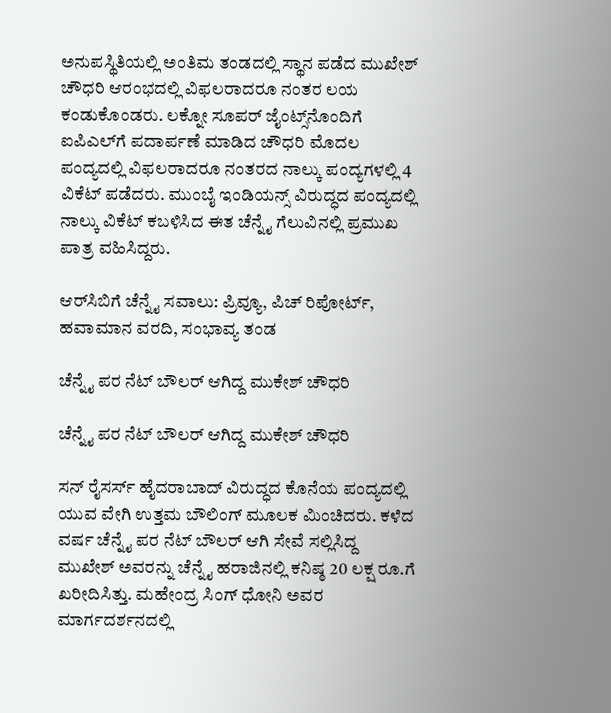ಅನುಪಸ್ಥಿತಿಯಲ್ಲಿ ಅಂತಿಮ ತಂಡದಲ್ಲಿ ಸ್ಥಾನ ಪಡೆದ ಮುಖೇಶ್ ಚೌಧರಿ ಆರಂಭದಲ್ಲಿ ವಿಫಲರಾದರೂ ನಂತರ ಲಯ ಕಂಡುಕೊಂಡರು. ಲಕ್ನೋ ಸೂಪರ್ ಜೈಂಟ್ಸ್‌ನೊಂದಿಗೆ ಐಪಿಎಲ್‌ಗೆ ಪದಾರ್ಪಣೆ ಮಾಡಿದ ಚೌಧರಿ ಮೊದಲ ಪಂದ್ಯದಲ್ಲಿ ವಿಫಲರಾದರೂ ನಂತರದ ನಾಲ್ಕು ಪಂದ್ಯಗಳಲ್ಲಿ 4 ವಿಕೆಟ್ ಪಡೆದರು. ಮುಂಬೈ ಇಂಡಿಯನ್ಸ್ ವಿರುದ್ಧದ ಪಂದ್ಯದಲ್ಲಿ ನಾಲ್ಕು ವಿಕೆಟ್ ಕಬಳಿಸಿದ ಈತ ಚೆನ್ನೈ ಗೆಲುವಿನಲ್ಲಿ ಪ್ರಮುಖ ಪಾತ್ರ ವಹಿಸಿದ್ದರು.

ಆರ್‌ಸಿಬಿಗೆ ಚೆನ್ನೈ ಸವಾಲು: ಪ್ರಿವ್ಯೂ, ಪಿಚ್ ರಿಪೋರ್ಟ್, ಹವಾಮಾನ ವರದಿ, ಸಂಭಾವ್ಯ ತಂಡ

ಚೆನ್ನೈ ಪರ ನೆಟ್ ಬೌಲರ್ ಆಗಿದ್ದ ಮುಕೇಶ್ ಚೌಧರಿ

ಚೆನ್ನೈ ಪರ ನೆಟ್ ಬೌಲರ್ ಆಗಿದ್ದ ಮುಕೇಶ್ ಚೌಧರಿ

ಸನ್ ರೈಸರ್ಸ್ ಹೈದರಾಬಾದ್ ವಿರುದ್ಧದ ಕೊನೆಯ ಪಂದ್ಯದಲ್ಲಿ ಯುವ ವೇಗಿ ಉತ್ತಮ ಬೌಲಿಂಗ್ ಮೂಲಕ ಮಿಂಚಿದರು. ಕಳೆದ ವರ್ಷ ಚೆನ್ನೈ ಪರ ನೆಟ್ ಬೌಲರ್ ಆಗಿ ಸೇವೆ ಸಲ್ಲಿಸಿದ್ದ ಮುಖೇಶ್ ಅವರನ್ನು ಚೆನ್ನೈ ಹರಾಜಿನಲ್ಲಿ ಕನಿಷ್ಠ 20 ಲಕ್ಷ ರೂ.ಗೆ ಖರೀದಿಸಿತ್ತು. ಮಹೇಂದ್ರ ಸಿಂಗ್ ಧೋನಿ ಅವರ ಮಾರ್ಗದರ್ಶನದಲ್ಲಿ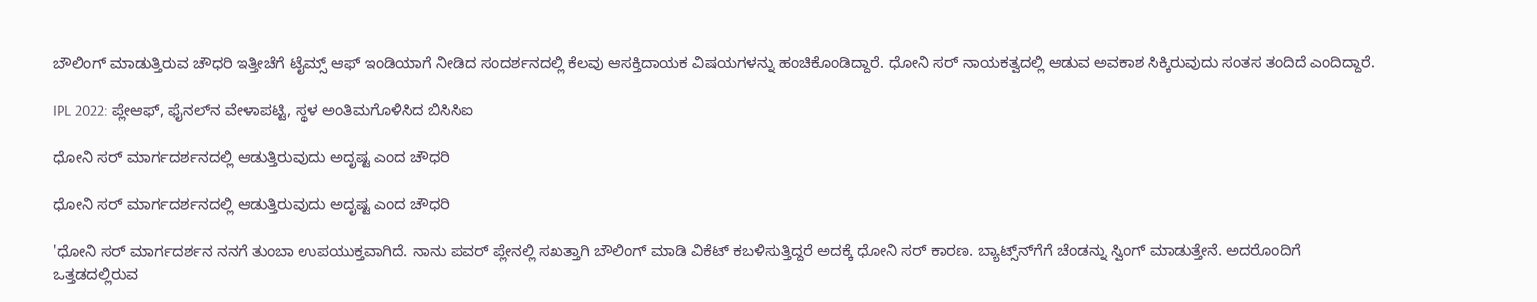ಬೌಲಿಂಗ್ ಮಾಡುತ್ತಿರುವ ಚೌಧರಿ ಇತ್ತೀಚೆಗೆ ಟೈಮ್ಸ್ ಆಫ್ ಇಂಡಿಯಾಗೆ ನೀಡಿದ ಸಂದರ್ಶನದಲ್ಲಿ ಕೆಲವು ಆಸಕ್ತಿದಾಯಕ ವಿಷಯಗಳನ್ನು ಹಂಚಿಕೊಂಡಿದ್ದಾರೆ. ಧೋನಿ ಸರ್ ನಾಯಕತ್ವದಲ್ಲಿ ಆಡುವ ಅವಕಾಶ ಸಿಕ್ಕಿರುವುದು ಸಂತಸ ತಂದಿದೆ ಎಂದಿದ್ದಾರೆ.

IPL 2022: ಪ್ಲೇಆಫ್, ಫೈನಲ್‌ನ ವೇಳಾಪಟ್ಟಿ, ಸ್ಥಳ ಅಂತಿಮಗೊಳಿಸಿದ ಬಿಸಿಸಿಐ

ಧೋನಿ ಸರ್ ಮಾರ್ಗದರ್ಶನದಲ್ಲಿ ಆಡುತ್ತಿರುವುದು ಅದೃಷ್ಟ ಎಂದ ಚೌಧರಿ

ಧೋನಿ ಸರ್ ಮಾರ್ಗದರ್ಶನದಲ್ಲಿ ಆಡುತ್ತಿರುವುದು ಅದೃಷ್ಟ ಎಂದ ಚೌಧರಿ

'ಧೋನಿ ಸರ್ ಮಾರ್ಗದರ್ಶನ ನನಗೆ ತುಂಬಾ ಉಪಯುಕ್ತವಾಗಿದೆ. ನಾನು ಪವರ್ ಪ್ಲೇನಲ್ಲಿ ಸಖತ್ತಾಗಿ ಬೌಲಿಂಗ್ ಮಾಡಿ ವಿಕೆಟ್ ಕಬಳಿಸುತ್ತಿದ್ದರೆ ಅದಕ್ಕೆ ಧೋನಿ ಸರ್ ಕಾರಣ. ಬ್ಯಾಟ್ಸ್‌ನ್‌ಗೆಗೆ ಚೆಂಡನ್ನು ಸ್ವಿಂಗ್ ಮಾಡುತ್ತೇನೆ. ಅದರೊಂದಿಗೆ ಒತ್ತಡದಲ್ಲಿರುವ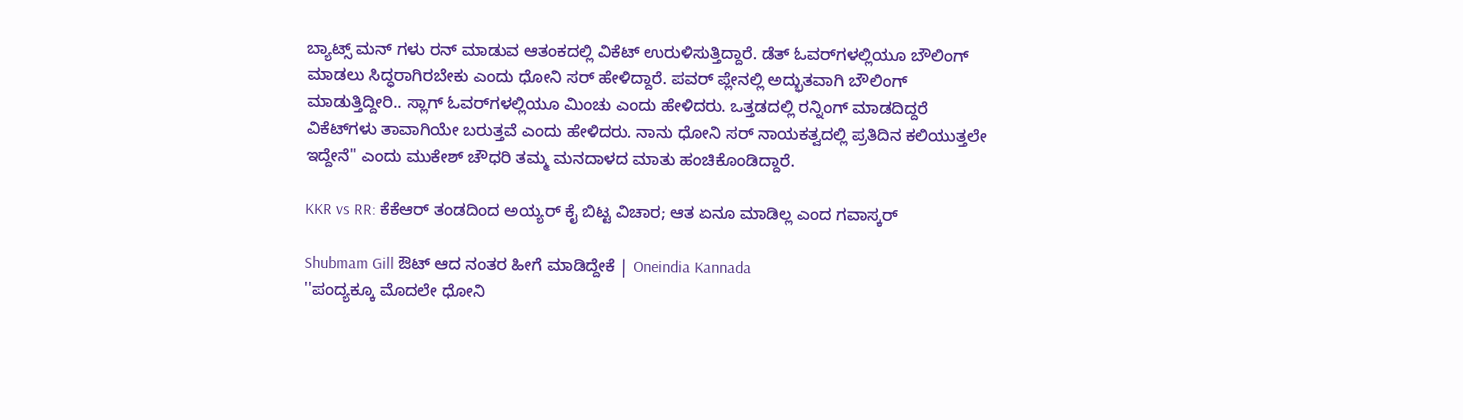ಬ್ಯಾಟ್ಸ್ ಮನ್ ಗಳು ರನ್ ಮಾಡುವ ಆತಂಕದಲ್ಲಿ ವಿಕೆಟ್ ಉರುಳಿಸುತ್ತಿದ್ದಾರೆ. ಡೆತ್ ಓವರ್‌ಗಳಲ್ಲಿಯೂ ಬೌಲಿಂಗ್ ಮಾಡಲು ಸಿದ್ಧರಾಗಿರಬೇಕು ಎಂದು ಧೋನಿ ಸರ್ ಹೇಳಿದ್ದಾರೆ. ಪವರ್ ಪ್ಲೇನಲ್ಲಿ ಅದ್ಭುತವಾಗಿ ಬೌಲಿಂಗ್ ಮಾಡುತ್ತಿದ್ದೀರಿ.. ಸ್ಲಾಗ್ ಓವರ್‌ಗಳಲ್ಲಿಯೂ ಮಿಂಚು ಎಂದು ಹೇಳಿದರು. ಒತ್ತಡದಲ್ಲಿ ರನ್ನಿಂಗ್‌ ಮಾಡದಿದ್ದರೆ ವಿಕೆಟ್‌ಗಳು ತಾವಾಗಿಯೇ ಬರುತ್ತವೆ ಎಂದು ಹೇಳಿದರು. ನಾನು ಧೋನಿ ಸರ್ ನಾಯಕತ್ವದಲ್ಲಿ ಪ್ರತಿದಿನ ಕಲಿಯುತ್ತಲೇ ಇದ್ದೇನೆ'' ಎಂದು ಮುಕೇಶ್ ಚೌಧರಿ ತಮ್ಮ ಮನದಾಳದ ಮಾತು ಹಂಚಿಕೊಂಡಿದ್ದಾರೆ.

KKR vs RR: ಕೆಕೆಆರ್ ತಂಡದಿಂದ ಅಯ್ಯರ್ ಕೈ ಬಿಟ್ಟ ವಿಚಾರ; ಆತ ಏನೂ ಮಾಡಿಲ್ಲ ಎಂದ ಗವಾಸ್ಕರ್

Shubmam Gill ಔಟ್ ಆದ ನಂತರ ಹೀಗೆ ಮಾಡಿದ್ದೇಕೆ | Oneindia Kannada
''ಪಂದ್ಯಕ್ಕೂ ಮೊದಲೇ ಧೋನಿ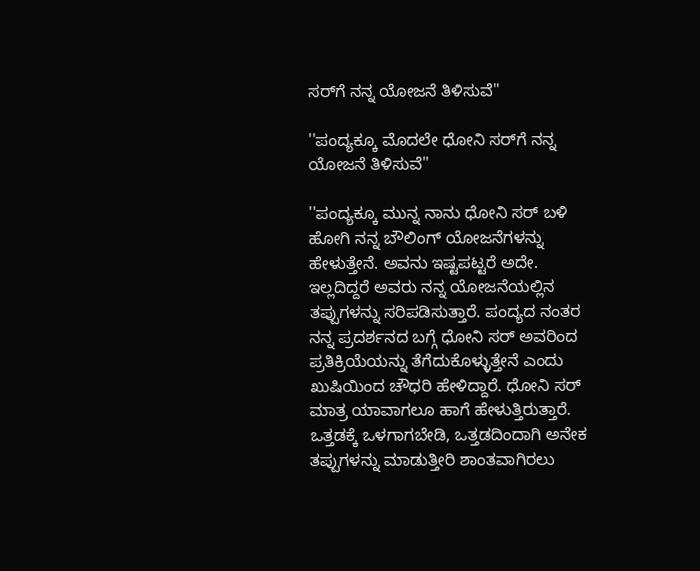ಸರ್‌ಗೆ ನನ್ನ ಯೋಜನೆ ತಿಳಿಸುವೆ''

''ಪಂದ್ಯಕ್ಕೂ ಮೊದಲೇ ಧೋನಿ ಸರ್‌ಗೆ ನನ್ನ ಯೋಜನೆ ತಿಳಿಸುವೆ''

''ಪಂದ್ಯಕ್ಕೂ ಮುನ್ನ ನಾನು ಧೋನಿ ಸರ್ ಬಳಿ ಹೋಗಿ ನನ್ನ ಬೌಲಿಂಗ್ ಯೋಜನೆಗಳನ್ನು ಹೇಳುತ್ತೇನೆ. ಅವನು ಇಷ್ಟಪಟ್ಟರೆ ಅದೇ. ಇಲ್ಲದಿದ್ದರೆ ಅವರು ನನ್ನ ಯೋಜನೆಯಲ್ಲಿನ ತಪ್ಪುಗಳನ್ನು ಸರಿಪಡಿಸುತ್ತಾರೆ. ಪಂದ್ಯದ ನಂತರ ನನ್ನ ಪ್ರದರ್ಶನದ ಬಗ್ಗೆ ಧೋನಿ ಸರ್ ಅವರಿಂದ ಪ್ರತಿಕ್ರಿಯೆಯನ್ನು ತೆಗೆದುಕೊಳ್ಳುತ್ತೇನೆ ಎಂದು ಖುಷಿಯಿಂದ ಚೌಧರಿ ಹೇಳಿದ್ದಾರೆ. ಧೋನಿ ಸರ್ ಮಾತ್ರ ಯಾವಾಗಲೂ ಹಾಗೆ ಹೇಳುತ್ತಿರುತ್ತಾರೆ. ಒತ್ತಡಕ್ಕೆ ಒಳಗಾಗಬೇಡಿ, ಒತ್ತಡದಿಂದಾಗಿ ಅನೇಕ ತಪ್ಪುಗಳನ್ನು ಮಾಡುತ್ತೀರಿ ಶಾಂತವಾಗಿರಲು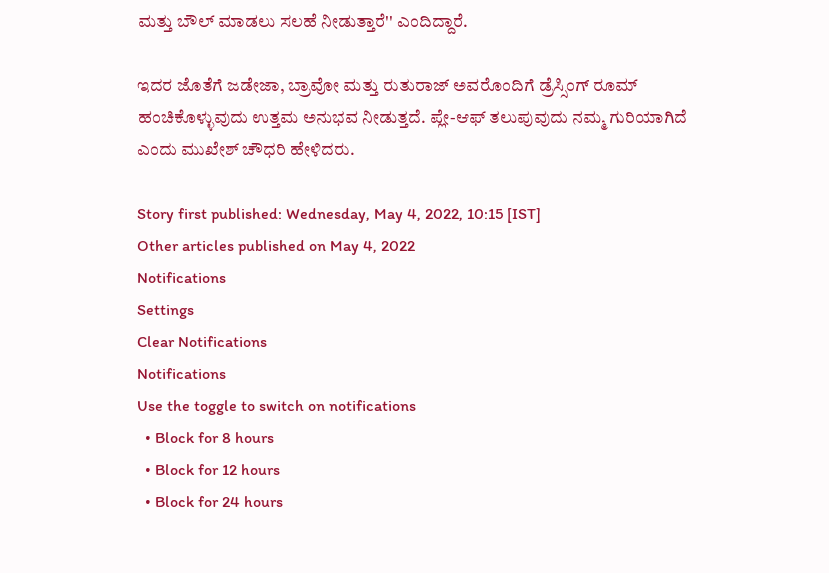ಮತ್ತು ಬೌಲ್ ಮಾಡಲು ಸಲಹೆ ನೀಡುತ್ತಾರೆ'' ಎಂದಿದ್ದಾರೆ.

ಇದರ ಜೊತೆಗೆ ಜಡೇಜಾ, ಬ್ರಾವೋ ಮತ್ತು ರುತುರಾಜ್ ಅವರೊಂದಿಗೆ ಡ್ರೆಸ್ಸಿಂಗ್ ರೂಮ್ ಹಂಚಿಕೊಳ್ಳುವುದು ಉತ್ತಮ ಅನುಭವ ನೀಡುತ್ತದೆ. ಪ್ಲೇ-ಆಫ್ ತಲುಪುವುದು ನಮ್ಮ ಗುರಿಯಾಗಿದೆ ಎಂದು ಮುಖೇಶ್ ಚೌಧರಿ ಹೇಳಿದರು.

Story first published: Wednesday, May 4, 2022, 10:15 [IST]
Other articles published on May 4, 2022
Notifications
Settings
Clear Notifications
Notifications
Use the toggle to switch on notifications
  • Block for 8 hours
  • Block for 12 hours
  • Block for 24 hours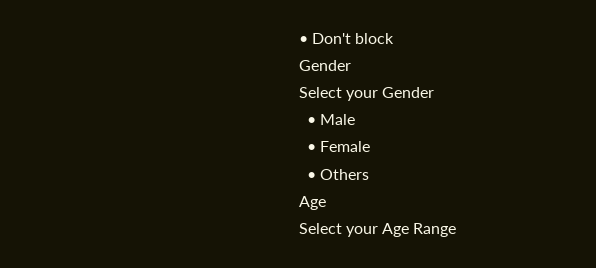• Don't block
Gender
Select your Gender
  • Male
  • Female
  • Others
Age
Select your Age Range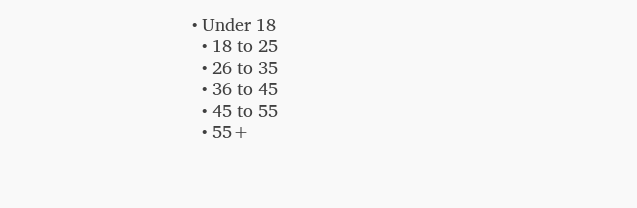• Under 18
  • 18 to 25
  • 26 to 35
  • 36 to 45
  • 45 to 55
  • 55+